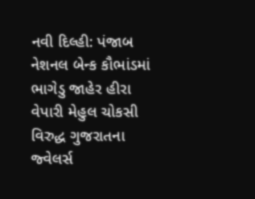નવી દિલ્હી: પંજાબ નેશનલ બેન્ક કૌભાંડમાં ભાગેડુ જાહેર હીરા વેપારી મેહુલ ચોકસી વિરુદ્ધ ગુજરાતના જ્વેલર્સ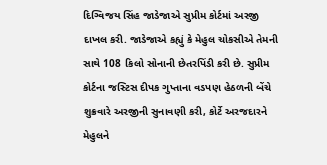દિગ્વિજય સિંહ જાડેજાએ સુપ્રીમ કોર્ટમાં અરજી દાખલ કરી. જાડેજાએ કહ્યું કે મેહુલ ચોકસીએ તેમની સાથે 108 કિલો સોનાની છેતરપિંડી કરી છે. સુપ્રીમ કોર્ટના જસ્ટિસ દીપક ગુપ્તાના વડપણ હેઠળની બેંચે શુક્રવારે અરજીની સુનાવણી કરી, કોર્ટે અરજદારને મેહુલને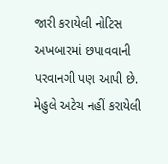જારી કરાયેલી નોટિસ અખબારમાં છપાવવાની પરવાનગી પણ આપી છે.
મેહુલે અટેચ નહીં કરાયેલી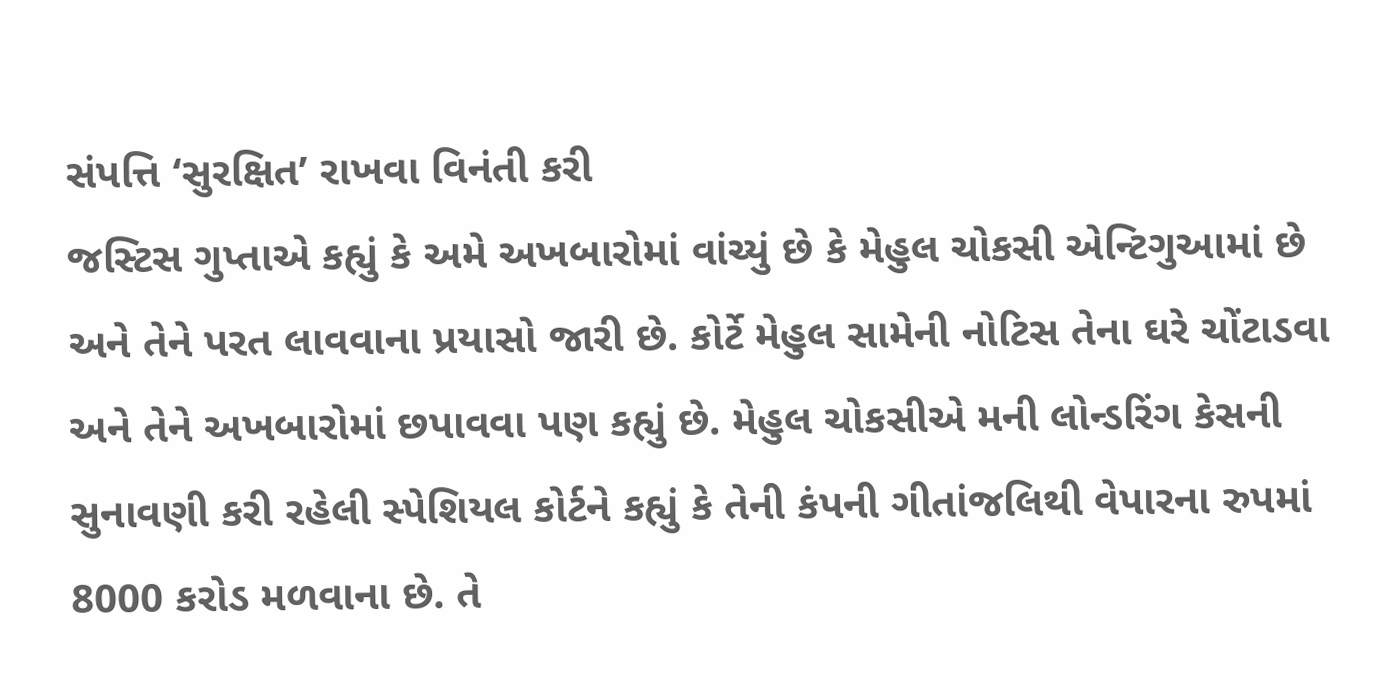સંપત્તિ ‘સુરક્ષિત’ રાખવા વિનંતી કરી
જસ્ટિસ ગુપ્તાએ કહ્યું કે અમે અખબારોમાં વાંચ્યું છે કે મેહુલ ચોકસી એન્ટિગુઆમાં છે અને તેને પરત લાવવાના પ્રયાસો જારી છે. કોર્ટે મેહુલ સામેની નોટિસ તેના ઘરે ચોંટાડવા અને તેને અખબારોમાં છપાવવા પણ કહ્યું છે. મેહુલ ચોકસીએ મની લોન્ડરિંગ કેસની સુનાવણી કરી રહેલી સ્પેશિયલ કોર્ટને કહ્યું કે તેની કંપની ગીતાંજલિથી વેપારના રુપમાં 8000 કરોડ મળવાના છે. તે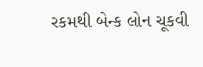રકમથી બેન્ક લોન ચૂકવી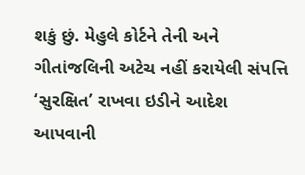શકું છું. મેહુલે કોર્ટને તેની અને ગીતાંજલિની અટેચ નહીં કરાયેલી સંપત્તિ ‘સુરક્ષિત’ રાખવા ઇડીને આદેશ આપવાની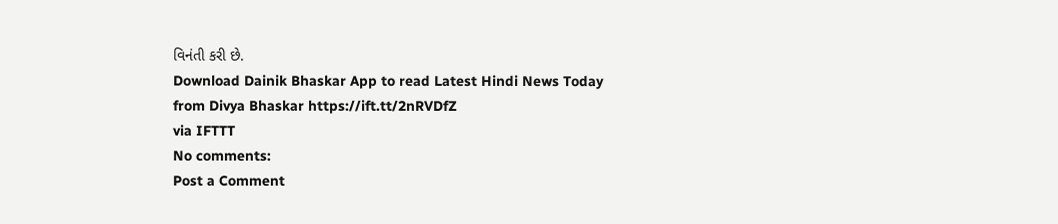વિનંતી કરી છે.
Download Dainik Bhaskar App to read Latest Hindi News Today
from Divya Bhaskar https://ift.tt/2nRVDfZ
via IFTTT
No comments:
Post a Comment